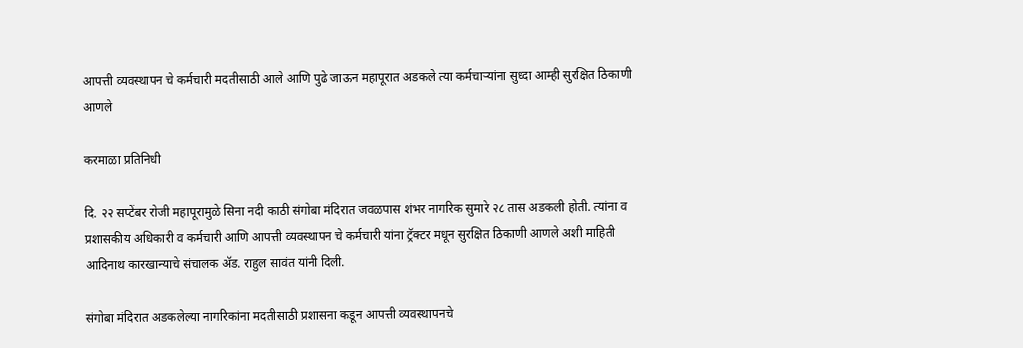आपत्ती व्यवस्थापन चे कर्मचारी मदतीसाठी आले आणि पुढे जाऊन महापूरात अडकले त्या कर्मचाऱ्यांना सुध्दा आम्ही सुरक्षित ठिकाणी आणले

करमाळा प्रतिनिधी

दि. २२ सप्टेंबर रोजी महापूरामुळे सिना नदी काठी संगोबा मंदिरात जवळपास शंभर नागरिक सुमारे २८ तास अडकली होती. त्यांना व प्रशासकीय अधिकारी व कर्मचारी आणि आपत्ती व्यवस्थापन चे कर्मचारी यांना ट्रॅक्टर मधून सुरक्षित ठिकाणी आणले अशी माहिती आदिनाथ कारखान्याचे संचालक ॲड. राहुल सावंत यांनी दिली.

संगोबा मंदिरात अडकलेल्या नागरिकांना मदतीसाठी प्रशासना कडून आपत्ती व्यवस्थापनचे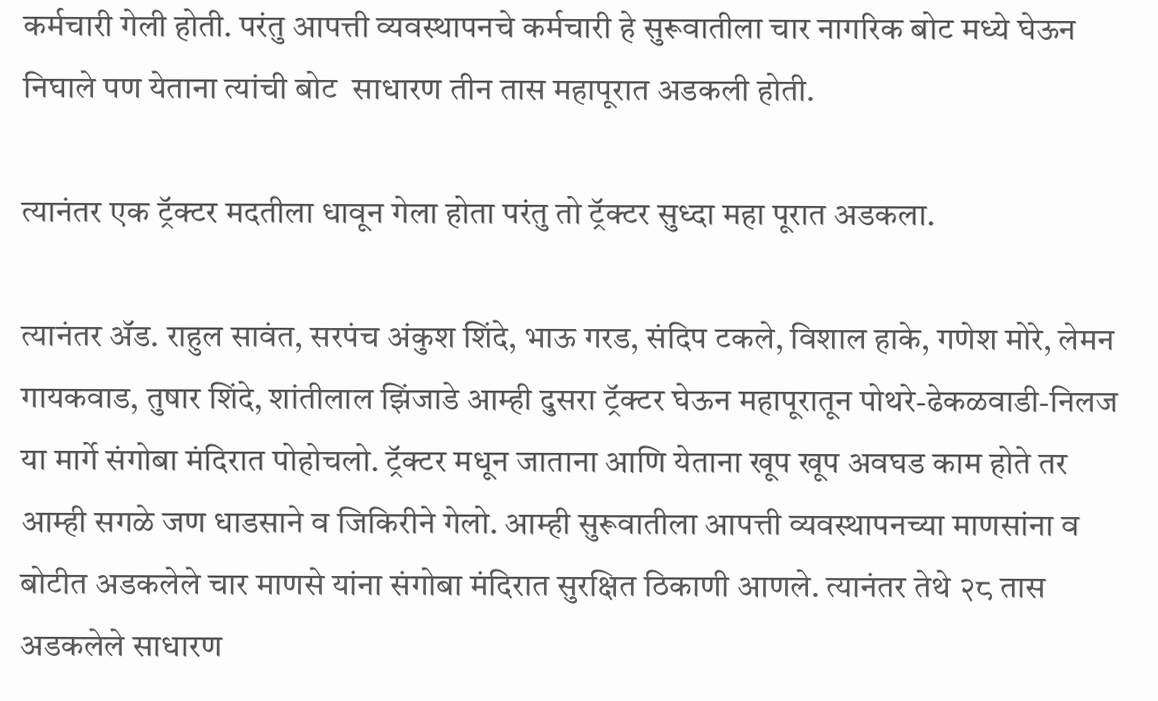कर्मचारी गेली होती. परंतु आपत्ती व्यवस्थापनचे कर्मचारी हे सुरूवातीला चार नागरिक बोट मध्ये घेऊन निघाले पण येताना त्यांची बोट  साधारण तीन तास महापूरात अडकली होती.

त्यानंतर एक ट्रॅक्टर मदतीला धावून गेला होता परंतु तो ट्रॅक्टर सुध्दा महा पूरात अडकला.

त्यानंतर ॲड. राहुल सावंत, सरपंच अंकुश शिंदे, भाऊ गरड, संदिप टकले, विशाल हाके, गणेश मोरे, लेमन गायकवाड, तुषार शिंदे, शांतीलाल झिंजाडे आम्ही दुसरा ट्रॅक्टर घेऊन महापूरातून पोथरे-ढेकळवाडी-निलज या मार्गे संगोबा मंदिरात पोहोचलो. ट्रॅक्टर मधून जाताना आणि येताना खूप खूप अवघड काम होते तर आम्ही सगळे जण धाडसाने व जिकिरीने गेलो. आम्ही सुरूवातीला आपत्ती व्यवस्थापनच्या माणसांना व बोटीत अडकलेले चार माणसे यांना संगोबा मंदिरात सुरक्षित ठिकाणी आणले. त्यानंतर तेथे २८ तास अडकलेले साधारण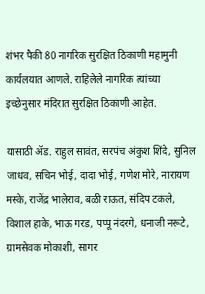शंभर पैकी 80 नागरिक सुरक्षित ठिकाणी महामुनी कार्यलयात आणले. राहिलेले नागरिक त्यांच्या इच्छेनुसार मंदिरात सुरक्षित ठिकाणी आहेत.

यासाठी ॲड. राहुल सावंत, सरपंच अंकुश शिंदे, सुनिल जाधव, सचिन भोई, दादा भोई, गणेश मोरे, नारायण मस्के, राजेंद्र भालेराव, बळी राऊत, संदिप टकले, विशाल हाके, भाऊ गरड, पप्पू नंदरगे, धनाजी नरूटे, ग्रामसेवक मोकाशी, सागर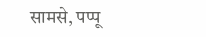सामसे, पप्पू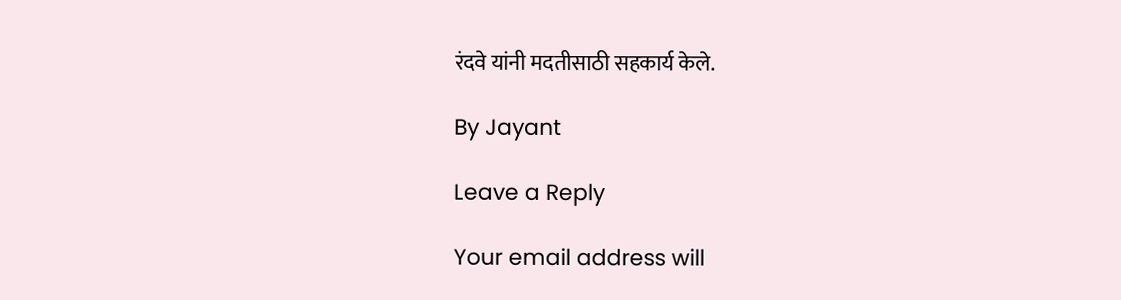रंदवे यांनी मदतीसाठी सहकार्य केले.

By Jayant

Leave a Reply

Your email address will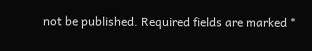not be published. Required fields are marked *